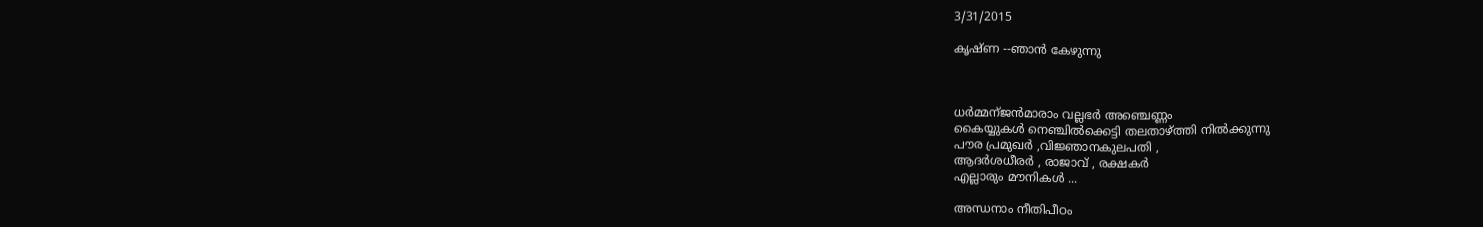3/31/2015

കൃഷ്ണ --ഞാൻ കേഴുന്നു



ധർമ്മന്ജൻമാരാം വല്ലഭർ അഞ്ചെണ്ണം
കൈയ്യുകൾ നെഞ്ചിൽക്കെട്ടി തലതാഴ്ത്തി നിൽക്കുന്നു
പൗര പ്രമുഖർ ,വിജ്ഞാനകുലപതി ,
ആദർശധീരർ , രാജാവ് , രക്ഷകർ
എല്ലാരും മൗനികൾ ...

അന്ധനാം നീതിപീഠം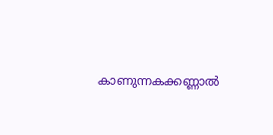കാണുന്നകക്കണ്ണാൽ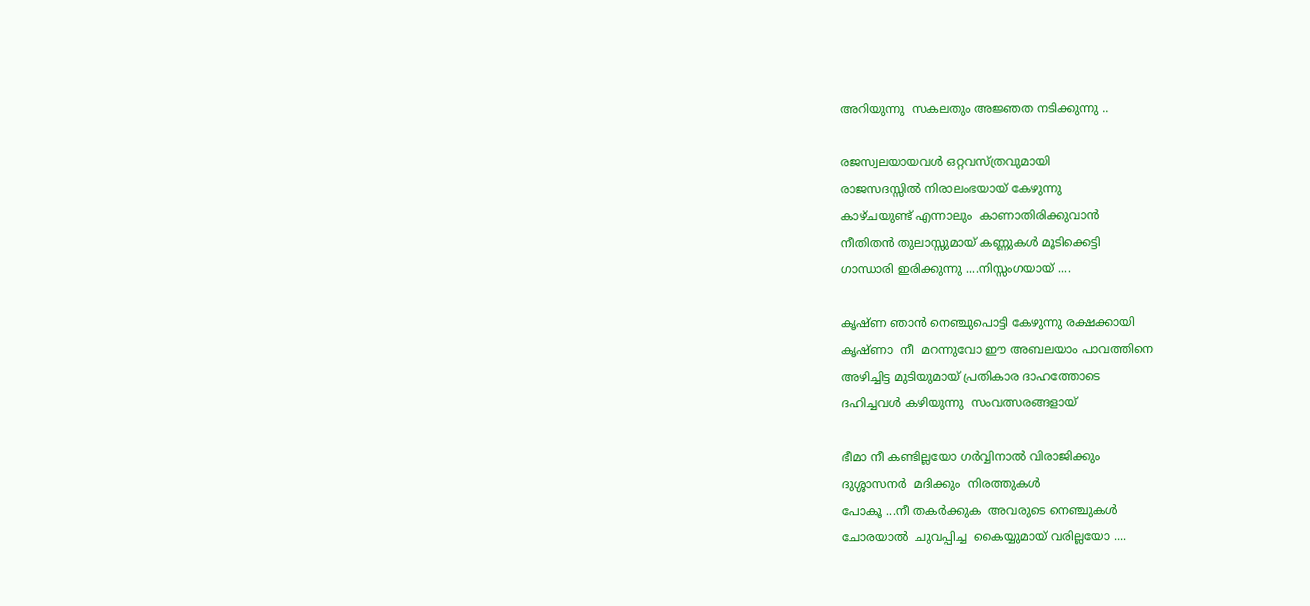അറിയുന്നു  സകലതും അജ്ഞത നടിക്കുന്നു ..

രജസ്വലയായവൾ ഒറ്റവസ്ത്രവുമായി
രാജസദസ്സിൽ നിരാലംഭയായ് കേഴുന്നു
കാഴ്ചയുണ്ട് എന്നാലും  കാണാതിരിക്കുവാൻ
നീതിതൻ തുലാസ്സുമായ് കണ്ണുകൾ മൂടിക്കെട്ടി
ഗാന്ധാരി ഇരിക്കുന്നു ....നിസ്സംഗയായ് ....

കൃഷ്ണ ഞാൻ നെഞ്ചുപൊട്ടി കേഴുന്നു രക്ഷക്കായി
കൃഷ്ണാ  നീ  മറന്നുവോ ഈ അബലയാം പാവത്തിനെ
അഴിച്ചിട്ട മുടിയുമായ് പ്രതികാര ദാഹത്തോടെ
ദഹിച്ചവൾ കഴിയുന്നു  സംവത്സരങ്ങളായ്

ഭീമാ നീ കണ്ടില്ലയോ ഗർവ്വിനാൽ വിരാജിക്കും
ദുശ്ശാസനർ  മദിക്കും  നിരത്തുകൾ
പോകൂ ...നീ തകർക്കുക  അവരുടെ നെഞ്ചുകൾ
ചോരയാൽ  ചുവപ്പിച്ച  കൈയ്യുമായ് വരില്ലയോ ....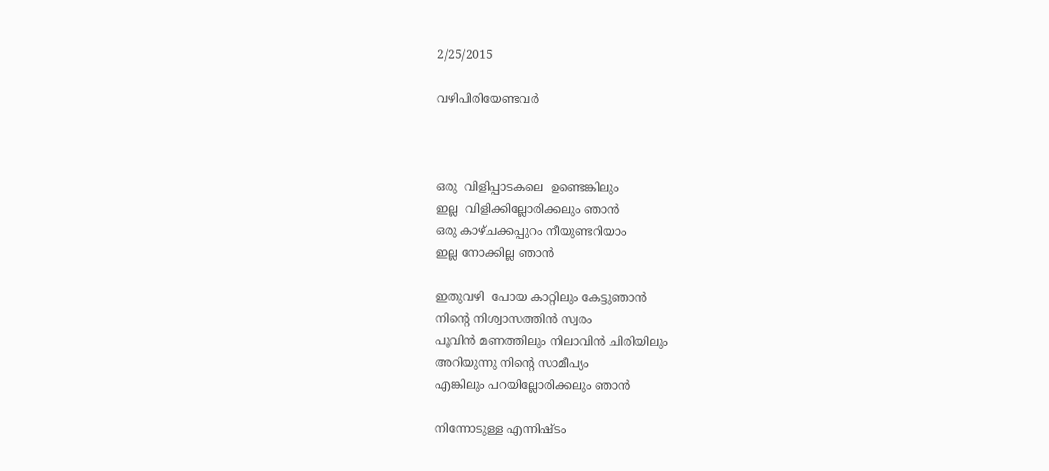2/25/2015

വഴിപിരിയേണ്ടവര്‍



ഒരു  വിളിപ്പാടകലെ  ഉണ്ടെങ്കിലും
ഇല്ല  വിളിക്കില്ലോരിക്കലും ഞാന്‍
ഒരു കാഴ്ചക്കപ്പുറം നീയുണ്ടറിയാം
ഇല്ല നോക്കില്ല ഞാന്‍

ഇതുവഴി  പോയ കാറ്റിലും കേട്ടുഞാന്‍
നിന്‍റെ നിശ്വാസത്തിന്‍ സ്വരം
പൂവിന്‍ മണത്തിലും നിലാവിന്‍ ചിരിയിലും
അറിയുന്നു നിന്‍റെ സാമീപ്യം
എങ്കിലും പറയില്ലോരിക്കലും ഞാന്‍

നിന്നോടുള്ള എന്നിഷ്ടം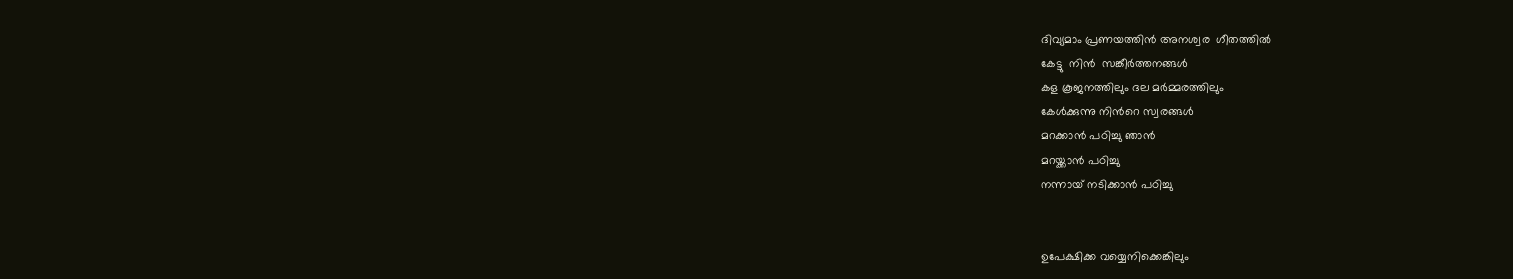ദിവ്യമാം പ്രണയത്തിന്‍ അനശ്വര  ഗീതത്തില്‍
കേട്ടു  നിന്‍  സങ്കീര്‍ത്തനങ്ങള്‍
കള കൂജനത്തിലും ദല മര്‍മ്മരത്തിലും
കേള്‍ക്കുന്നു നിന്‍റെ സ്വരങ്ങള്‍
മറക്കാന്‍ പഠിച്ചു ഞാന്‍
മറയ്ക്കാന്‍ പഠിച്ചു
നന്നായ് നടിക്കാന്‍ പഠിച്ചു


ഉപേക്ഷിക്ക വയ്യെനിക്കെങ്കിലും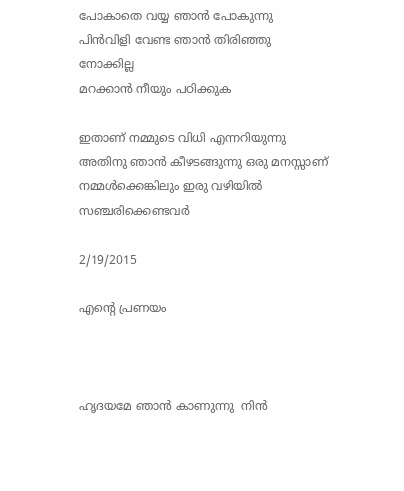പോകാതെ വയ്യ ഞാന്‍ പോകുന്നു
പിന്‍വിളി വേണ്ട ഞാന്‍ തിരിഞ്ഞു നോക്കില്ല
മറക്കാന്‍ നീയും പഠിക്കുക

ഇതാണ് നമ്മുടെ വിധി എന്നറിയുന്നു അതിനു ഞാന്‍ കീഴടങ്ങുന്നു ഒരു മനസ്സാണ് നമ്മള്‍ക്കെങ്കിലും ഇരു വഴിയില്‍ സഞ്ചരിക്കെണ്ടവര്‍

2/19/2015

എന്‍റെ പ്രണയം



ഹൃദയമേ ഞാന്‍ കാണുന്നു  നിന്‍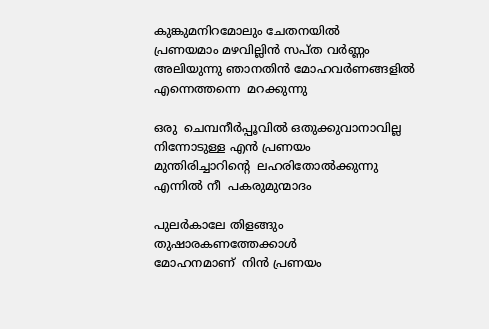കുങ്കുമനിറമോലും ചേതനയില്‍
പ്രണയമാം മഴവില്ലിന്‍ സപ്ത വര്‍ണ്ണം
അലിയുന്നു ഞാനതിന്‍ മോഹവര്‍ണങ്ങളില്‍
എന്നെത്തന്നെ  മറക്കുന്നു

ഒരു  ചെമ്പനീര്‍പ്പൂവില്‍ ഒതുക്കുവാനാവില്ല
നിന്നോടുള്ള എന്‍ പ്രണയം
മുന്തിരിച്ചാറിന്റെ  ലഹരിതോല്‍ക്കുന്നു
എന്നില്‍ നീ  പകരുമുന്മാദം

പുലര്‍കാലേ തിളങ്ങും  തുഷാരകണത്തേക്കാള്‍
മോഹനമാണ്  നിന്‍ പ്രണയം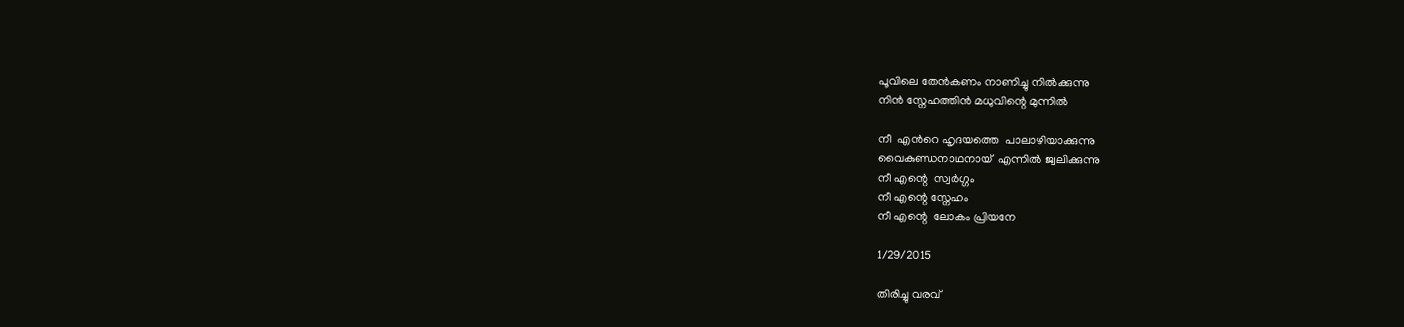പൂവിലെ തേന്‍കണം നാണിച്ചു നില്‍ക്കുന്നു
നിന്‍ സ്നേഹത്തിന്‍ മധുവിന്റെ മുന്നില്‍

നീ  എന്‍റെ ഹൃദയത്തെ  പാലാഴിയാക്കുന്നു
വൈകുണ്ഡനാഥനായ്  എന്നില്‍ ജ്വലിക്കുന്നു
നീ എന്റെ  സ്വര്‍ഗ്ഗം
നീ എന്റെ സ്നേഹം
നീ എന്റെ  ലോകം പ്രിയനേ

1/29/2015

തിരിച്ചു വരവ്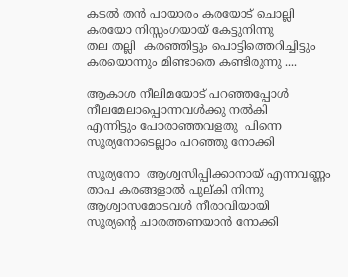കടല്‍ തന്‍ പായാരം കരയോട് ചൊല്ലി
കരയോ നിസ്സംഗയായ് കേട്ടുനിന്നു
തല തല്ലി  കരഞ്ഞിട്ടും പൊട്ടിത്തെറിച്ചിട്ടും
കരയൊന്നും മിണ്ടാതെ കണ്ടിരുന്നു ....

ആകാശ നീലിമയോട് പറഞ്ഞപ്പോൾ
നീലമേലാപ്പൊന്നവൾക്കു നൽകി
എന്നിട്ടും പോരാഞ്ഞവളതു  പിന്നെ
സൂര്യനോടെല്ലാം പറഞ്ഞു നോക്കി

സൂര്യനോ  ആശ്വസിപ്പിക്കാനായ് എന്നവണ്ണം
താപ കരങ്ങളാൽ പുല്കി നിന്നു
ആശ്വാസമോടവൾ നീരാവിയായി
സൂര്യന്റെ ചാരത്തണയാൻ നോക്കി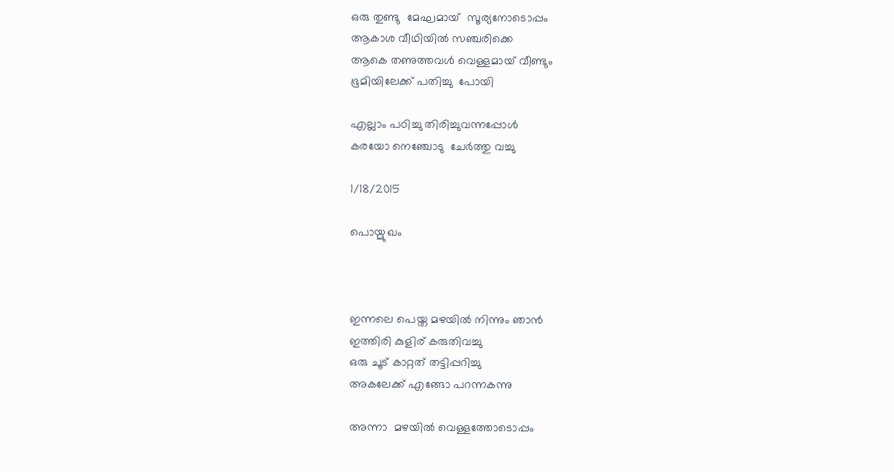ഒരു തുണ്ടു  മേഘമായ്  സൂര്യനോടൊപ്പം
ആകാശ വീഥിയിൽ സഞ്ചരിക്കെ
ആകെ തണുത്തവൾ വെള്ളമായ് വീണ്ടും
ഭൂമിയിലേക്ക്‌ പതിച്ചു  പോയി

എല്ലാം പഠിച്ചു തിരിച്ചുവന്നപ്പോൾ
കരയോ നെഞ്ചോടു  ചേര്‍ത്തു വച്ചു

1/18/2015

പൊയ്മുഖം



ഇന്നലെ പെയ്ത മഴയിൽ നിന്നും ഞാൻ
ഇത്തിരി കുളിര് കരുതിവച്ചു
ഒരു ചൂട് കാറ്റത് തട്ടിപ്പറിച്ചു
അകലേക്ക് എങ്ങോ പറന്നകന്നു

അന്നാ  മഴയിൽ വെള്ളത്തോടൊപ്പം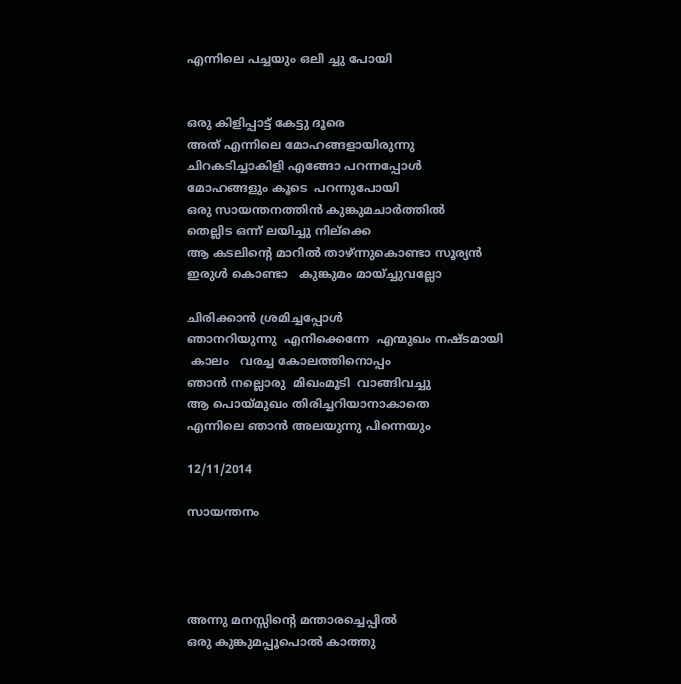എന്നിലെ പച്ചയും ഒലി ച്ചു പോയി


ഒരു കിളിപ്പാട്ട് കേട്ടു ദൂരെ
അത് എന്നിലെ മോഹങ്ങളായിരുന്നു
ചിറകടിച്ചാകിളി എങ്ങോ പറന്നപ്പോൾ
മോഹങ്ങളും കൂടെ  പറന്നുപോയി
ഒരു സായന്തനത്തിൻ കുങ്കുമചാർത്തിൽ
തെല്ലിട ഒന്ന് ലയിച്ചു നില്ക്കെ
ആ കടലിന്റെ മാറിൽ താഴ്ന്നുകൊണ്ടാ സൂര്യൻ
ഇരുൾ കൊണ്ടാ   കുങ്കുമം മായ്ച്ചുവല്ലോ

ചിരിക്കാൻ ശ്രമിച്ചപ്പോൾ
ഞാനറിയുന്നു  എനിക്കെന്നേ  എന്മുഖം നഷ്ടമായി
 കാലം   വരച്ച കോലത്തിനൊപ്പം
ഞാൻ നല്ലൊരു  മിഖംമൂടി  വാങ്ങിവച്ചു
ആ പൊയ്മുഖം തിരിച്ചറിയാനാകാതെ
എന്നിലെ ഞാൻ അലയുന്നു പിന്നെയും

12/11/2014

സായന്തനം




അന്നു മനസ്സിന്റെ മന്താരച്ചെപ്പിൽ
ഒരു കുങ്കുമപ്പൂപൊൽ കാത്തു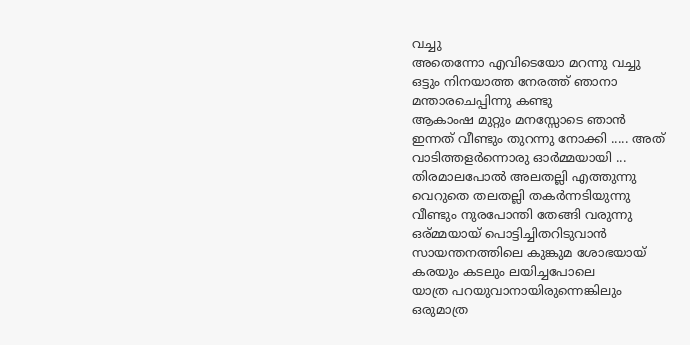വച്ചു
അതെന്നോ എവിടെയോ മറന്നു വച്ചു
ഒട്ടും നിനയാത്ത നേരത്ത് ഞാനാ
മന്താരചെപ്പിന്നു കണ്ടു
ആകാംഷ മുറ്റും മനസ്സോടെ ഞാൻ
ഇന്നത്‌ വീണ്ടും തുറന്നു നോക്കി ..... അത്
വാടിത്തളർന്നൊരു ഓർമ്മയായി ...
തിരമാലപോൽ അലതല്ലി എത്തുന്നു
വെറുതെ തലതല്ലി തകർന്നടിയുന്നു
വീണ്ടും നുരപോന്തി തേങ്ങി വരുന്നു
ഒര്മ്മയായ് പൊട്ടിച്ചിതറിടുവാൻ
സായന്തനത്തിലെ കുങ്കുമ ശോഭയായ്
കരയും കടലും ലയിച്ചപോലെ
യാത്ര പറയുവാനായിരുന്നെങ്കിലും
ഒരുമാത്ര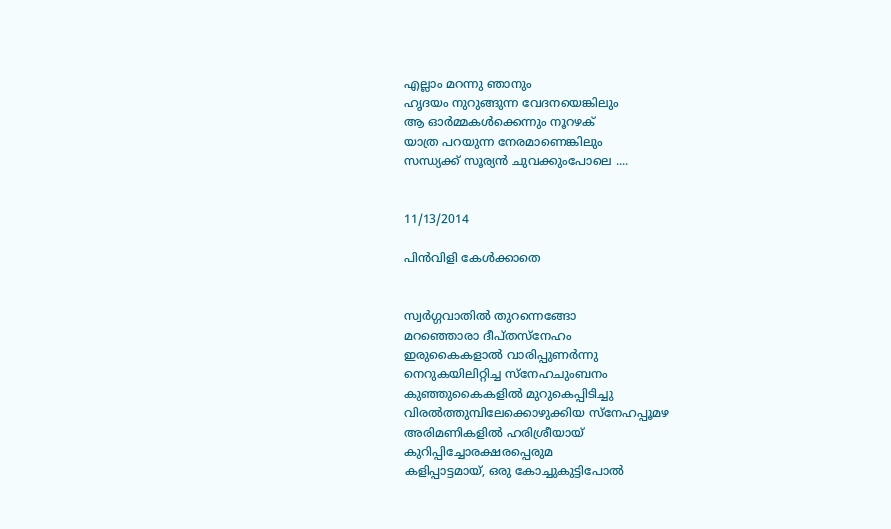എല്ലാം മറന്നു ഞാനും
ഹൃദയം നുറുങ്ങുന്ന വേദനയെങ്കിലും
ആ ഓർമ്മകൾക്കെന്നും നൂറഴക്
യാത്ര പറയുന്ന നേരമാണെങ്കിലും
സന്ധ്യക്ക്‌ സൂര്യൻ ചുവക്കുംപോലെ ....


11/13/2014

പിൻവിളി കേൾക്കാതെ


സ്വർഗ്ഗവാതിൽ തുറന്നെങ്ങോ
മറഞ്ഞൊരാ ദീപ്തസ്നേഹം
ഇരുകൈകളാൽ വാരിപ്പുണർന്നു
നെറുകയിലിറ്റിച്ച സ്നേഹചുംബനം
കുഞ്ഞുകൈകളിൽ മുറുകെപ്പിടിച്ചു
വിരൽത്തുമ്പിലേക്കൊഴുക്കിയ സ്നേഹപ്പൂമഴ
അരിമണികളിൽ ഹരിശ്രീയായ്
കുറിപ്പിച്ചോരക്ഷരപ്പെരുമ
കളിപ്പാട്ടമായ്, ഒരു കോച്ചുകുട്ടിപോൽ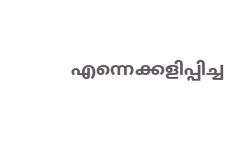എന്നെക്കളിപ്പിച്ച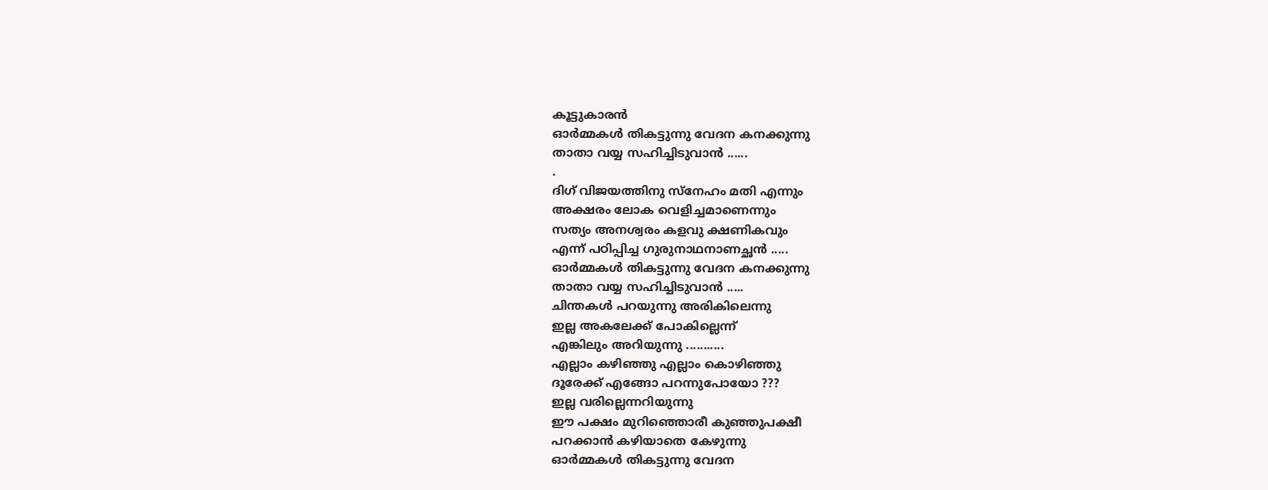കൂട്ടുകാരൻ
ഓർമ്മകൾ തികട്ടുന്നു വേദന കനക്കുന്നു
താതാ വയ്യ സഹിച്ചിടുവാൻ ......
.
ദിഗ് വിജയത്തിനു സ്നേഹം മതി എന്നും
അക്ഷരം ലോക വെളിച്ചമാണെന്നും
സത്യം അനശ്വരം കളവു ക്ഷണികവും
എന്ന് പഠിപ്പിച്ച ഗുരുനാഥനാണച്ഛൻ .....
ഓർമ്മകൾ തികട്ടുന്നു വേദന കനക്കുന്നു
താതാ വയ്യ സഹിച്ചിടുവാൻ .....
ചിന്തകൾ പറയുന്നു അരികിലെന്നു
ഇല്ല അകലേക്ക്‌ പോകില്ലെന്ന്
എങ്കിലും അറിയുന്നു ...........
എല്ലാം കഴിഞ്ഞു എല്ലാം കൊഴിഞ്ഞു
ദൂരേക്ക്‌ എങ്ങോ പറന്നുപോയോ ???
ഇല്ല വരില്ലെന്നറിയുന്നു
ഈ പക്ഷം മുറിഞ്ഞൊരീ കുഞ്ഞുപക്ഷീ
പറക്കാൻ കഴിയാതെ കേഴുന്നു
ഓർമ്മകൾ തികട്ടുന്നു വേദന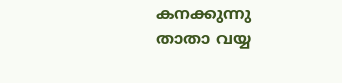കനക്കുന്നു
താതാ വയ്യ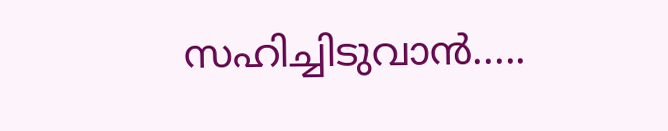സഹിച്ചിടുവാൻ.....